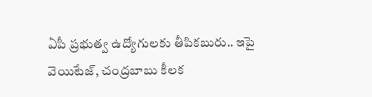ఏపీ ప్రభుత్వ ఉద్యోగులకు తీపికబురు.. ఇపై వెయిటేజ్, చంద్రబాబు కీలక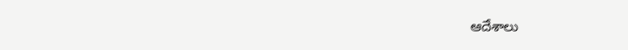ఆదేశాలు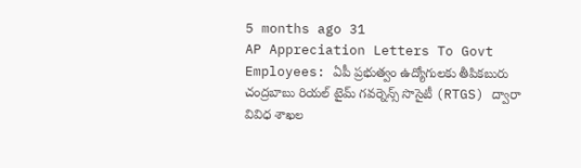5 months ago 31
AP Appreciation Letters To Govt Employees: ఏపీ ప్రభుత్వం ఉద్యోగులకు తీపికబురు చంద్రబాబు రియల్ టైమ్ గవర్నెన్స్ సొసైటీ (RTGS) ద్వారా వివిధ శాఖల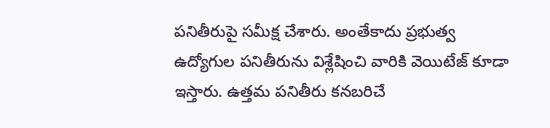పనితీరుపై సమీక్ష చేశారు. అంతేకాదు ప్రభుత్వ ఉద్యోగుల పనితీరును విశ్లేషించి వారికి వెయిటేజ్ కూడా ఇస్తారు. ఉత్తమ పనితీరు కనబరిచే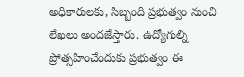అధికారులకు, సిబ్బంది ప్రభుత్వం నుంచి లేఖలు అందజేస్తారు. ఉద్యోగుల్ని ప్రోత్సహించేందుకు ప్రభుత్వం ఈ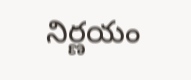నిర్ణయం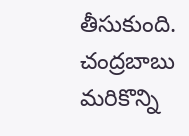తీసుకుంది. చంద్రబాబు మరికొన్ని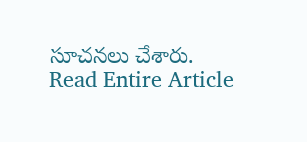సూచనలు చేశారు.
Read Entire Article